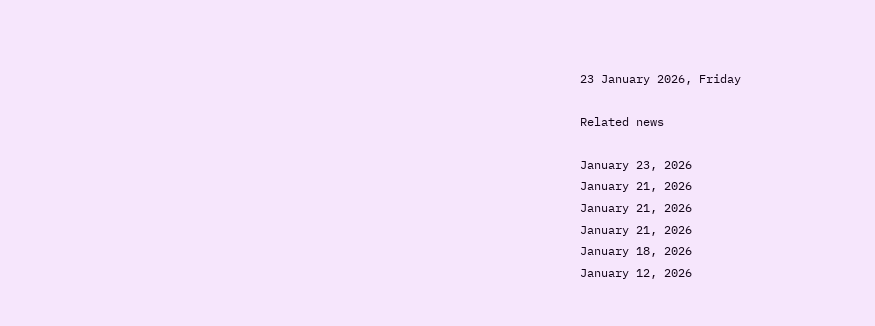23 January 2026, Friday

Related news

January 23, 2026
January 21, 2026
January 21, 2026
January 21, 2026
January 18, 2026
January 12, 2026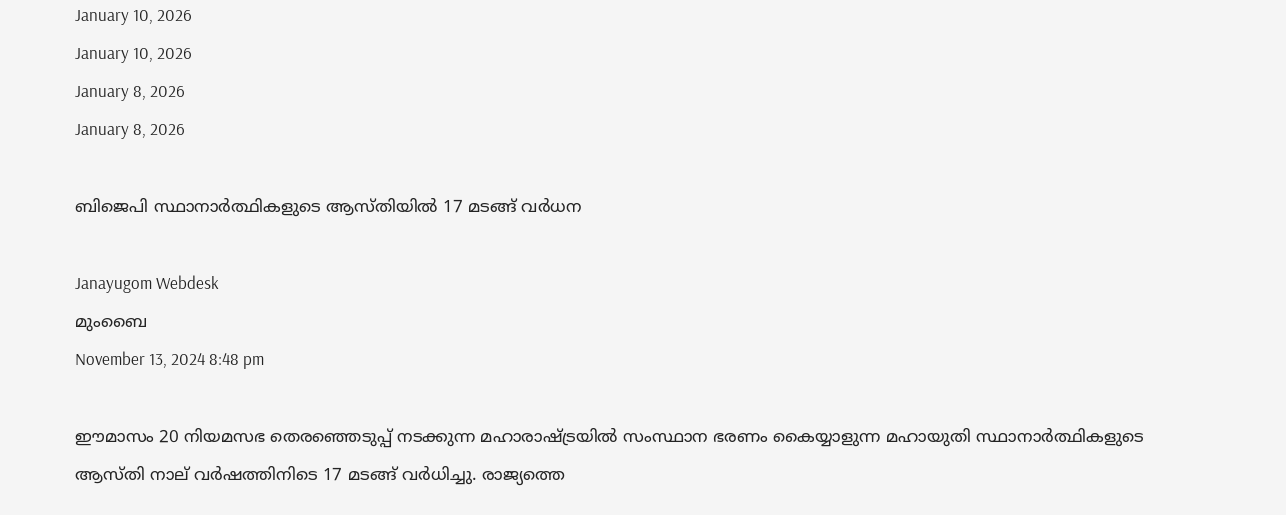January 10, 2026
January 10, 2026
January 8, 2026
January 8, 2026

ബിജെപി സ്ഥാനാര്‍ത്ഥികളുടെ ആസ്തിയില്‍ 17 മടങ്ങ് വര്‍ധന

Janayugom Webdesk
മുംബൈ
November 13, 2024 8:48 pm

ഈമാസം 20 നിയമസഭ തെരഞ്ഞെടുപ്പ് നടക്കുന്ന മഹാരാഷ്ട്രയില്‍ സംസ്ഥാന ഭരണം കൈയ്യാളുന്ന മഹായുതി സ്ഥാനാര്‍ത്ഥികളുടെ ആസ്തി നാല് വര്‍ഷത്തിനിടെ 17 മടങ്ങ് വര്‍ധിച്ചു. രാജ്യത്തെ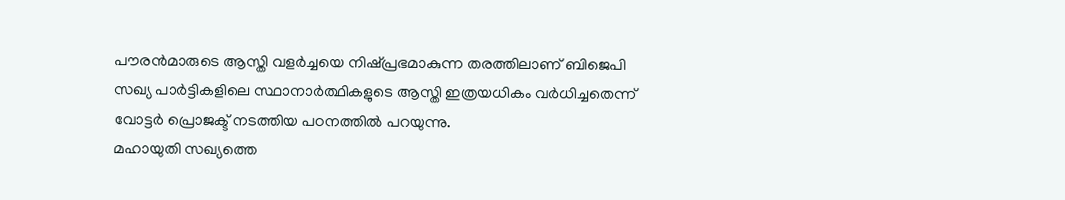പൗരന്‍മാരുടെ ആസ്തി വളര്‍ച്ചയെ നിഷ്പ്രഭമാകുന്ന തരത്തിലാണ് ബിജെപി സഖ്യ പാര്‍ട്ടികളിലെ സ്ഥാനാര്‍ത്ഥികളുടെ ആസ്തി ഇത്രയധികം വര്‍ധിച്ചതെന്ന് വോട്ടര്‍ പ്രൊജക്ട് നടത്തിയ പഠനത്തില്‍ പറയുന്നു.
മഹായുതി സഖ്യത്തെ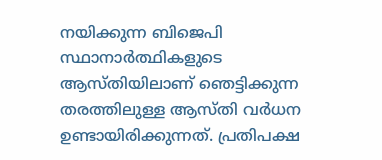നയിക്കുന്ന ബിജെപി സ്ഥാനാര്‍ത്ഥികളുടെ ആസ്തിയിലാണ് ഞെട്ടിക്കുന്ന തരത്തിലുള്ള ആസ്തി വര്‍ധന ഉണ്ടായിരിക്കുന്നത്. പ്രതിപക്ഷ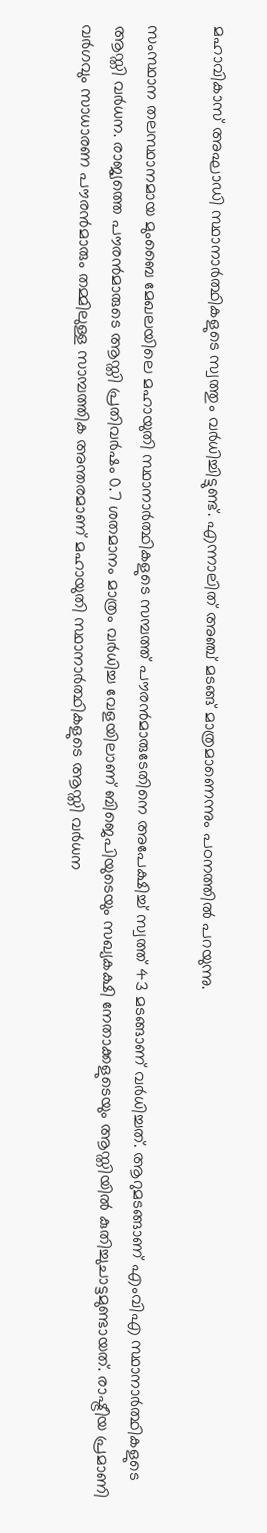മഹാവികാസ് അഘാഡി സ്ഥാനാര്‍ത്ഥികളുടെ സ്വത്തും വര്‍ധിച്ചിട്ടുണ്ട്. എന്നാലിത് അഞ്ച് മടങ്ങ് മാത്രമാണെന്നും പഠനത്തില്‍ പറയുന്നു.

സംസ്ഥാന തലസ്ഥാനമായ മുംബൈ മേഖലയിലെ മഹായുതി സ്ഥാനാര്‍ത്ഥികളുടെ സമ്പത്ത് പൗരന്‍മാരുടേതിനെ അപേക്ഷിച്ച് സ്വത്ത് 43 മടങ്ങാണ് വര്‍ധിച്ചത്. ആറുമടങ്ങാണ് എംവിഎ സ്ഥാനാര്‍ത്ഥികളുടെ ആസ്തി വര്‍ധന. രാജ്യത്തെ പൗരന്‍മാരുടെ ആസ്തി പ്രതിവര്‍ഷം 0.7 ശതമാനം മാത്രം വര്‍ധിച്ച വേളയിലാണ് ബിജെപിയുടെയും സഖ്യകക്ഷി നേതാക്കളുടെയും ആസ്തിയില്‍ കുതിച്ചുചാട്ടമുണ്ടായത്. രാഷ്ട്രീയ പ്രമാണി വര്‍ഗവും സാധാരണ പൗരന്‍മാരും തമ്മിലുള്ള സാമ്പത്തിക അന്തരമാണ് മഹായുതി സ്ഥാനാര്‍ത്ഥികളുടെ ആസ്തി വര്‍ധന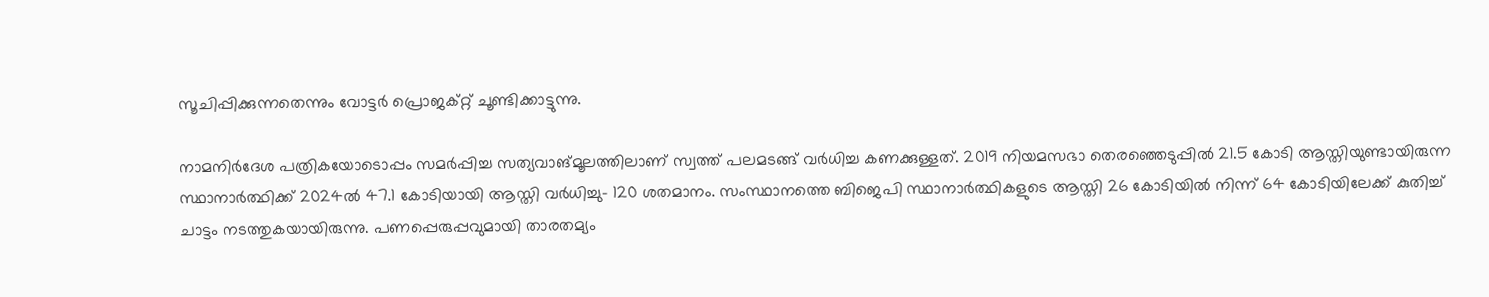സൂചിപ്പിക്കുന്നതെന്നും വോട്ടര്‍ പ്രൊജക്റ്റ് ചൂണ്ടിക്കാട്ടുന്നു.

നാമനിര്‍ദേശ പത്രികയോടൊപ്പം സമര്‍പ്പിച്ച സത്യവാങ്മൂലത്തിലാണ് സ്വത്ത് പലമടങ്ങ് വര്‍ധിച്ച കണക്കുള്ളത്. 2019 നിയമസഭാ തെരഞ്ഞെടുപ്പില്‍ 21.5 കോടി ആസ്തിയുണ്ടായിരുന്ന സ്ഥാനാര്‍ത്ഥിക്ക് 2024ല്‍ 47.1 കോടിയായി ആസ്തി വര്‍ധിച്ചു- 120 ശതമാനം. സംസ്ഥാനത്തെ ബിജെപി സ്ഥാനാര്‍ത്ഥികളുടെ ആസ്തി 26 കോടിയില്‍ നിന്ന് 64 കോടിയിലേക്ക് കുതിച്ച് ചാട്ടം നടത്തുകയായിരുന്നു. പണപ്പെരുപ്പവുമായി താരതമ്യം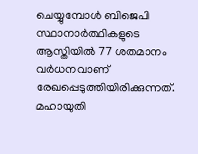ചെയ്യുമ്പോള്‍ ബിജെപി സ്ഥാനാര്‍ത്ഥികളുടെ ആസ്തിയില്‍ 77 ശതമാനം വര്‍ധനവാണ് രേഖപ്പെടുത്തിയിരിക്കുന്നത്. മഹായുതി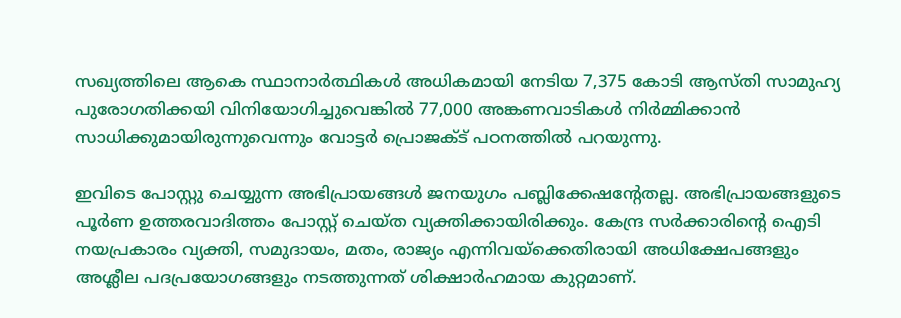സഖ്യത്തിലെ ആകെ സ്ഥാനാര്‍ത്ഥികള്‍ അധികമായി നേടിയ 7,375 കോടി ആസ്തി സാമുഹ്യ പുരോഗതിക്കയി വിനിയോഗിച്ചുവെങ്കില്‍ 77,000 അങ്കണവാടികള്‍ നിര്‍മ്മിക്കാന്‍ സാധിക്കുമായിരുന്നുവെന്നും വോട്ടര്‍ പ്രൊജക്ട് പഠനത്തില്‍ പറയുന്നു.

ഇവിടെ പോസ്റ്റു ചെയ്യുന്ന അഭിപ്രായങ്ങള്‍ ജനയുഗം പബ്ലിക്കേഷന്റേതല്ല. അഭിപ്രായങ്ങളുടെ പൂര്‍ണ ഉത്തരവാദിത്തം പോസ്റ്റ് ചെയ്ത വ്യക്തിക്കായിരിക്കും. കേന്ദ്ര സര്‍ക്കാരിന്റെ ഐടി നയപ്രകാരം വ്യക്തി, സമുദായം, മതം, രാജ്യം എന്നിവയ്‌ക്കെതിരായി അധിക്ഷേപങ്ങളും അശ്ലീല പദപ്രയോഗങ്ങളും നടത്തുന്നത് ശിക്ഷാര്‍ഹമായ കുറ്റമാണ്.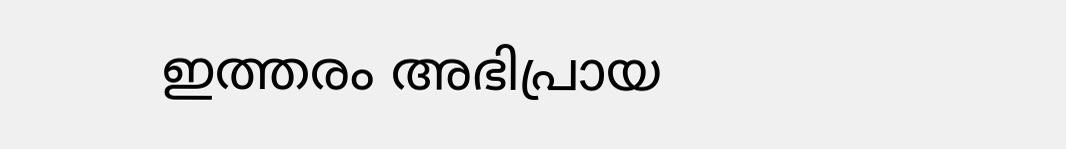ഇത്തരം അഭിപ്രായ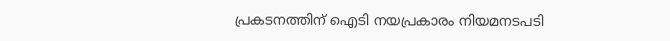പ്രകടനത്തിന് ഐടി നയപ്രകാരം നിയമനടപടി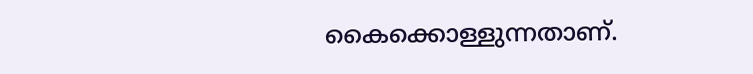കൈക്കൊള്ളുന്നതാണ്.